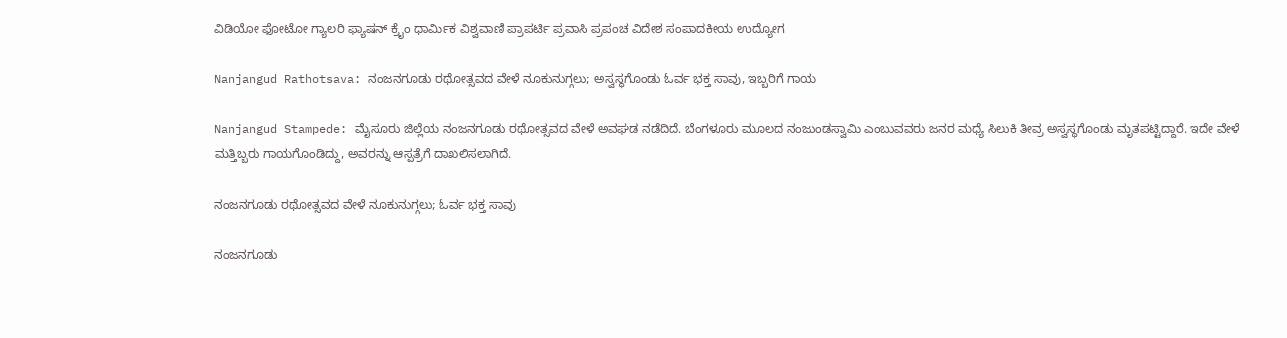ವಿಡಿಯೋ ಫೋಟೋ ಗ್ಯಾಲರಿ ಫ್ಯಾಷನ್ ಕ್ರೈಂ ಧಾರ್ಮಿಕ ವಿಶ್ವವಾಣಿ ಪ್ರಾಪರ್ಟಿ ಪ್ರವಾಸಿ ಪ್ರಪಂಚ ವಿದೇಶ ಸಂಪಾದಕೀಯ ಉದ್ಯೋಗ

Nanjangud Rathotsava: ನಂಜನಗೂಡು ರಥೋತ್ಸವದ ವೇಳೆ ನೂಕುನುಗ್ಗಲು; ಅಸ್ವಸ್ಥಗೊಂಡು ಓರ್ವ ಭಕ್ತ ಸಾವು, ಇಬ್ಬರಿಗೆ ಗಾಯ

Nanjangud Stampede: ಮೈಸೂರು ಜಿಲ್ಲೆಯ ನಂಜನಗೂಡು ರಥೋತ್ಸವದ ವೇಳೆ ಅವಘಡ ನಡೆದಿದೆ. ಬೆಂಗಳೂರು ಮೂಲದ ನಂಜುಂಡಸ್ವಾಮಿ ಎಂಬುವವರು ಜನರ ಮಧ್ಯೆ ಸಿಲುಕಿ ತೀವ್ರ ಅಸ್ವಸ್ಥಗೊಂಡು ಮೃತಪಟ್ಟಿದ್ದಾರೆ. ಇದೇ ವೇಳೆ ಮತ್ತಿಬ್ಬರು ಗಾಯಗೊಂಡಿದ್ದು, ಅವರನ್ನು ಆಸ್ಪತ್ರೆಗೆ ದಾಖಲಿಸಲಾಗಿದೆ.

ನಂಜನಗೂಡು ರಥೋತ್ಸವದ ವೇಳೆ ನೂಕುನುಗ್ಗಲು; ಓರ್ವ ಭಕ್ತ ಸಾವು

ನಂಜನಗೂಡು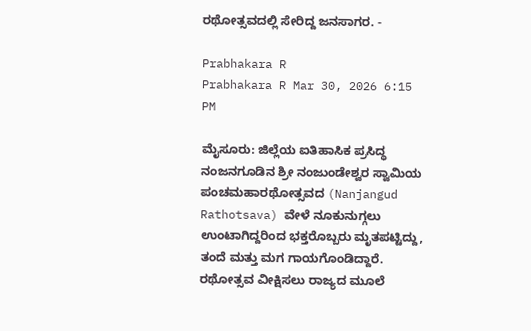ರಥೋತ್ಸವದಲ್ಲಿ ಸೇರಿದ್ದ ಜನಸಾಗರ. -

Prabhakara R
Prabhakara R Mar 30, 2026 6:15 PM

ಮೈಸೂರು: ಜಿಲ್ಲೆಯ ಐತಿಹಾಸಿಕ ಪ್ರಸಿದ್ಧ ನಂಜನಗೂಡಿನ ಶ್ರೀ ನಂಜುಂಡೇಶ್ವರ ಸ್ವಾಮಿಯ ಪಂಚಮಹಾರಥೋತ್ಸವದ (Nanjangud Rathotsava) ವೇಳೆ ನೂಕುನುಗ್ಗಲು ಉಂಟಾಗಿದ್ದರಿಂದ ಭಕ್ತರೊಬ್ಬರು ಮೃತಪಟ್ಟಿದ್ದು, ತಂದೆ ಮತ್ತು ಮಗ ಗಾಯಗೊಂಡಿದ್ದಾರೆ. ರಥೋತ್ಸವ ವೀಕ್ಷಿಸಲು ರಾಜ್ಯದ ಮೂಲೆ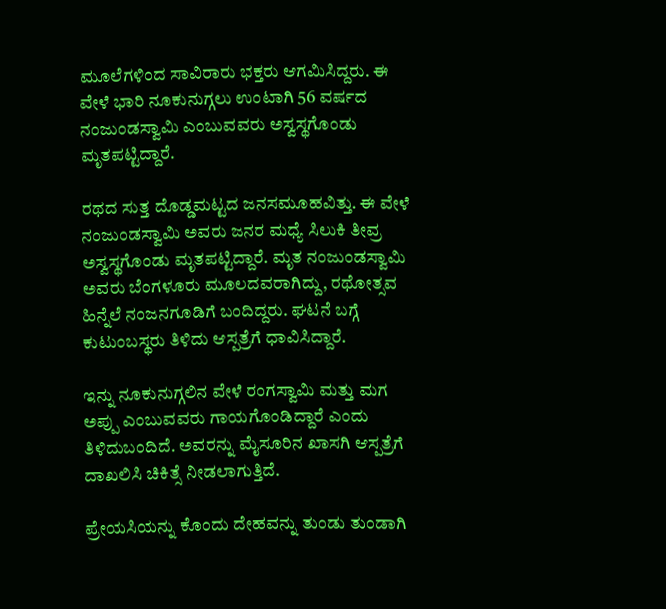ಮೂಲೆಗಳಿಂದ ಸಾವಿರಾರು ಭಕ್ತರು ಆಗಮಿಸಿದ್ದರು. ಈ ವೇಳೆ ಭಾರಿ ನೂಕುನುಗ್ಗಲು ಉಂಟಾಗಿ 56 ವರ್ಷದ ನಂಜುಂಡಸ್ವಾಮಿ ಎಂಬುವವರು ಅಸ್ವಸ್ಥಗೊಂಡು ಮೃತಪಟ್ಟಿದ್ದಾರೆ.

ರಥದ ಸುತ್ತ ದೊಡ್ಡಮಟ್ಟದ ಜನಸಮೂಹವಿತ್ತು. ಈ ವೇಳೆ ನಂಜುಂಡಸ್ವಾಮಿ ಅವರು ಜನರ ಮಧ್ಯೆ ಸಿಲುಕಿ ತೀವ್ರ ಅಸ್ವಸ್ಥಗೊಂಡು ಮೃತಪಟ್ಟಿದ್ದಾರೆ. ಮೃತ ನಂಜುಂಡಸ್ವಾಮಿ ಅವರು ಬೆಂಗಳೂರು ಮೂಲದವರಾಗಿದ್ದು, ರಥೋತ್ಸವ ಹಿನ್ನೆಲೆ ನಂಜನಗೂಡಿಗೆ ಬಂದಿದ್ದರು. ಘಟನೆ ಬಗ್ಗೆ ಕುಟುಂಬಸ್ಥರು ತಿಳಿದು ಆಸ್ಪತ್ರೆಗೆ ಧಾವಿಸಿದ್ದಾರೆ.

ಇನ್ನು ನೂಕುನುಗ್ಗಲಿನ ವೇಳೆ ರಂಗಸ್ವಾಮಿ ಮತ್ತು ಮಗ ಅಪ್ಪು ಎಂಬುವವರು ಗಾಯಗೊಂಡಿದ್ದಾರೆ ಎಂದು ತಿಳಿದುಬಂದಿದೆ. ಅವರನ್ನು ಮೈಸೂರಿನ ಖಾಸಗಿ ಆಸ್ಪತ್ರೆಗೆ ದಾಖಲಿಸಿ ಚಿಕಿತ್ಸೆ ನೀಡಲಾಗುತ್ತಿದೆ.

ಪ್ರೇಯಸಿಯನ್ನು ಕೊಂದು ದೇಹವನ್ನು ತುಂಡು ತುಂಡಾಗಿ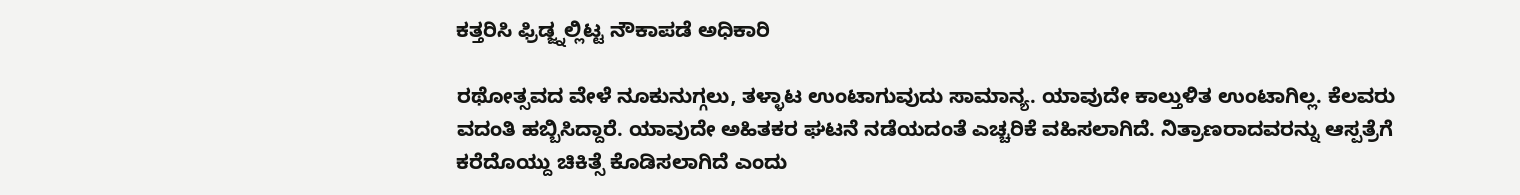ಕತ್ತರಿಸಿ ಫ್ರಿಡ್ಜ್ನಲ್ಲಿಟ್ಟ ನೌಕಾಪಡೆ ಅಧಿಕಾರಿ

ರಥೋತ್ಸವದ ವೇಳೆ ನೂಕುನುಗ್ಗಲು, ತಳ್ಳಾಟ ಉಂಟಾಗುವುದು ಸಾಮಾನ್ಯ. ಯಾವುದೇ ಕಾಲ್ತುಳಿತ ಉಂಟಾಗಿಲ್ಲ. ಕೆಲವರು ವದಂತಿ ಹಬ್ಬಿಸಿದ್ದಾರೆ. ಯಾವುದೇ ಅಹಿತಕರ ಘಟನೆ ನಡೆಯದಂತೆ ಎಚ್ಚರಿಕೆ ವಹಿಸಲಾಗಿದೆ. ನಿತ್ರಾಣರಾದವರನ್ನು ಆಸ್ಪತ್ರೆಗೆ ಕರೆದೊಯ್ದು ಚಿಕಿತ್ಸೆ ಕೊಡಿಸಲಾಗಿದೆ ಎಂದು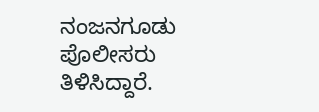ನಂಜನಗೂಡು ಪೊಲೀಸರು ತಿಳಿಸಿದ್ದಾರೆ.